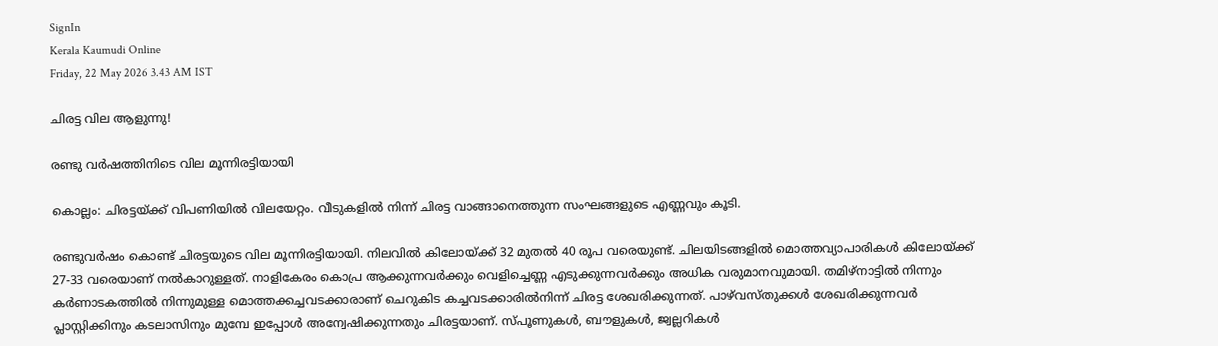SignIn
Kerala Kaumudi Online
Friday, 22 May 2026 3.43 AM IST

ചിരട്ട വില ആളുന്നു!

രണ്ടു വർഷത്തിനിടെ വില മൂന്നിരട്ടിയായി

കൊല്ലം: ചിരട്ടയ്ക്ക് വിപണിയിൽ വിലയേറ്റം. വീടുകളിൽ നിന്ന് ചിരട്ട വാങ്ങാനെത്തുന്ന സംഘങ്ങളുടെ എണ്ണവും കൂടി.

രണ്ടുവർഷം കൊണ്ട് ചിരട്ടയുടെ വില മൂന്നിരട്ടിയായി. നിലവിൽ കിലോയ്ക്ക് 32 മുതൽ 40 രൂപ വരെയുണ്ട്. ചിലയിടങ്ങളിൽ മൊത്തവ്യാപാരികൾ കിലോയ്ക്ക് 27-33 വരെയാണ് നൽകാറുള്ളത്. നാളികേരം കൊപ്ര ആക്കുന്നവർക്കും വെളിച്ചെണ്ണ എടുക്കുന്നവർക്കും അധിക വരുമാനവുമായി. തമിഴ്‌നാട്ടിൽ നിന്നും കർണാടകത്തിൽ നിന്നുമുള്ള മൊത്തക്കച്ചവടക്കാരാണ് ചെറുകിട കച്ചവടക്കാരിൽനിന്ന് ചിരട്ട ശേഖരിക്കുന്നത്. പാഴ്‌വസ്‌തുക്കൾ ശേഖരിക്കുന്നവർ പ്ലാസ്റ്റിക്കിനും കടലാസിനും മുമ്പേ ഇപ്പോൾ അന്വേഷിക്കുന്നതും ചിരട്ടയാണ്. സ്‌പൂണുകൾ, ബൗളുകൾ, ജ്വല്ലറികൾ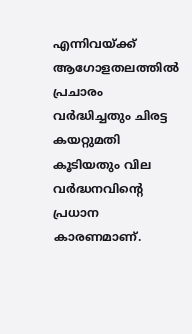എന്നിവയ്ക്ക് ആഗോളതലത്തിൽ പ്രചാരം വർദ്ധിച്ചതും ചിരട്ട കയറ്റുമതി കൂടിയതും വില വർദ്ധനവിന്റെ പ്രധാന കാരണമാണ്.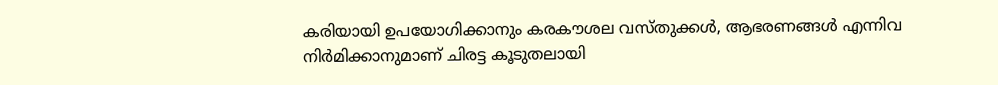കരിയായി ഉപയോഗിക്കാനും കരകൗശല വസ്തുക്കൾ, ആഭരണങ്ങൾ എന്നിവ നിർമിക്കാനുമാണ് ചിരട്ട കൂടുതലായി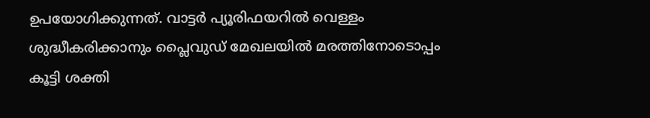ഉപയോഗിക്കുന്നത്. വാട്ടർ പ്യൂരിഫയറിൽ വെള്ളം ശുദ്ധീകരിക്കാനും പ്ലൈവുഡ് മേഖലയിൽ മരത്തിനോടൊപ്പം കൂട്ടി ശക്തി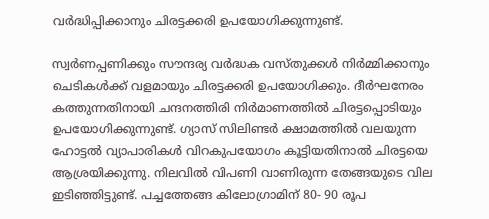വർദ്ധിപ്പിക്കാനും ചിരട്ടക്കരി ഉപയോഗിക്കുന്നുണ്ട്.

സ്വർണപ്പണിക്കും സൗന്ദര്യ വർദ്ധക വസ്തുക്കൾ നിർമ്മിക്കാനും ചെടികൾക്ക് വളമായും ചിരട്ടക്കരി ഉപയോഗിക്കും. ദീർഘനേരം കത്തുന്നതിനായി ചന്ദനത്തിരി നിർമാണത്തിൽ ചിരട്ടപ്പൊടിയും ഉപയോഗിക്കുന്നുണ്ട്. ഗ്യാസ് സിലിണ്ടർ ക്ഷാമത്തിൽ വലയുന്ന ഹോട്ടൽ വ്യാപാരികൾ വിറകുപയോഗം കൂട്ടിയതിനാൽ ചിരട്ടയെ ആശ്രയിക്കുന്നു. നിലവിൽ വിപണി വാണിരുന്ന തേങ്ങയുടെ വില ഇടിഞ്ഞിട്ടുണ്ട്. പച്ചത്തേങ്ങ കിലോഗ്രാമിന് 80- 90 രൂപ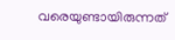വരെയുണ്ടായിരുന്നത്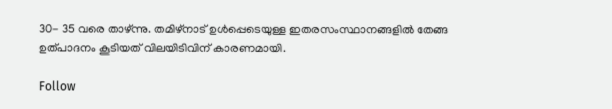30- 35 വരെ താഴ്ന്നു. തമിഴ്നാട് ഉൾപ്പെടെയുള്ള ഇതരസംസ്ഥാനങ്ങളിൽ തേങ്ങ ഉത്പാദനം കൂടിയത് വിലയിടിവിന് കാരണമായി.

Follow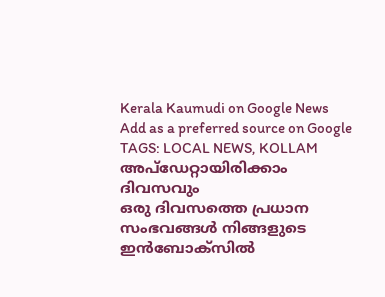Kerala Kaumudi on Google News Add as a preferred source on Google
TAGS: LOCAL NEWS, KOLLAM
അപ്ഡേറ്റായിരിക്കാം ദിവസവും
ഒരു ദിവസത്തെ പ്രധാന സംഭവങ്ങൾ നിങ്ങളുടെ ഇൻബോക്സിൽ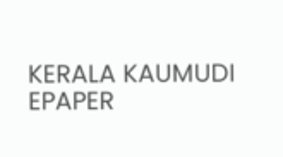KERALA KAUMUDI EPAPER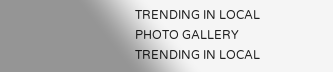TRENDING IN LOCAL
PHOTO GALLERY
TRENDING IN LOCAL